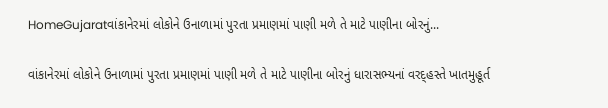HomeGujaratવાંકાનેરમાં લોકોને ઉનાળામાં પુરતા પ્રમાણમાં પાણી મળે તે માટે પાણીના બોરનું...

વાંકાનેરમાં લોકોને ઉનાળામાં પુરતા પ્રમાણમાં પાણી મળે તે માટે પાણીના બોરનું ધારાસભ્યનાં વરદ્હસ્તે ખાતમુહૂર્ત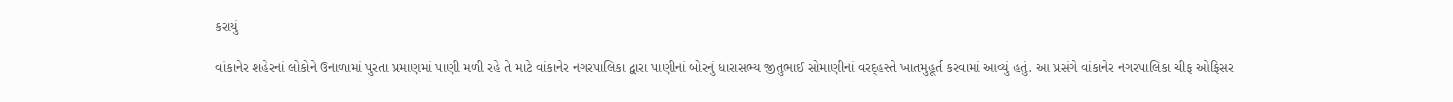કરાયું

વાંકાનેર શહેરનાં લોકોને ઉનાળામાં પુરતા પ્રમાણમાં પાણી મળી રહે તે માટે વાંકાનેર નગરપાલિકા દ્વારા પાણીનાં બોરનું ધારાસભ્ય જીતુભાઈ સોમાણીનાં વરદ્હસ્તે ખાતમુહૂર્ત કરવામાં આવ્યું હતું. આ પ્રસંગે વાંકાનેર નગરપાલિકા ચીફ ઓફિસર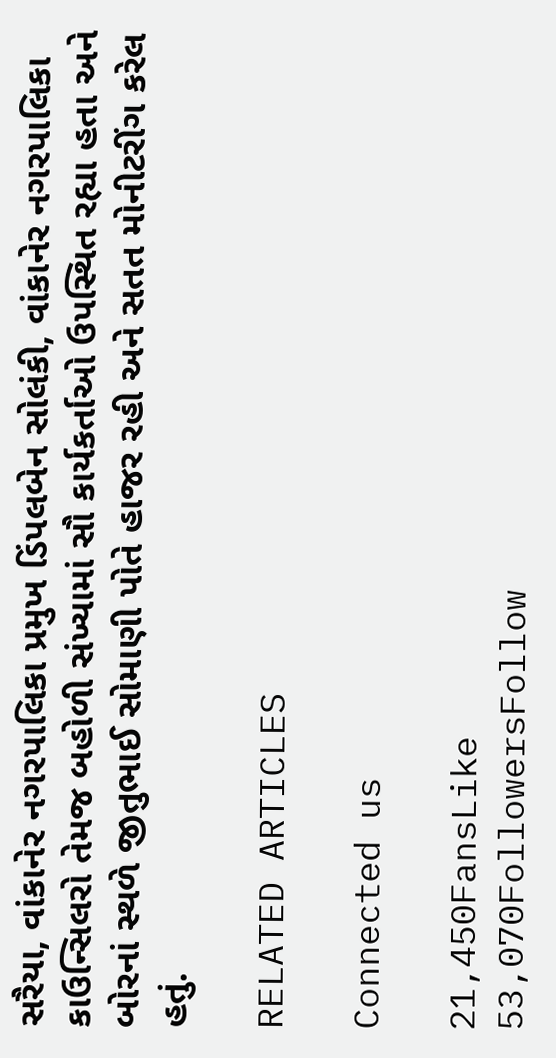સરૈયા, વાંકાનેર નગરપાલિકા પ્રમુખ ડિંપલબેન સોલંકી, વાંકાનેર નગરપાલિકા કાઉન્સિલરો તેમજ બહોળી સંખ્યામાં સૌ કાર્યકર્તાઓ ઉપસ્થિત રહ્યા હતા અને બોરનાં સ્થળે જીતુભાઈ સોમાણી પોતે હાજર રહી અને સતત મોનીટરીંગ કરેલ હતું.

RELATED ARTICLES

Connected us

21,450FansLike
53,070FollowersFollow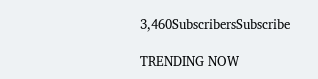3,460SubscribersSubscribe

TRENDING NOW